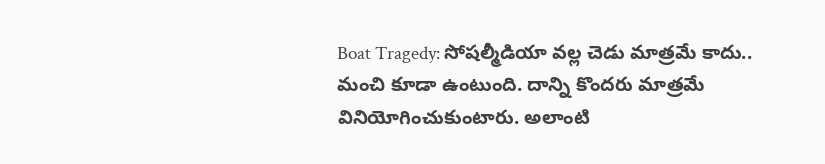Boat Tragedy: సోషల్మీడియా వల్ల చెడు మాత్రమే కాదు.. మంచి కూడా ఉంటుంది. దాన్ని కొందరు మాత్రమే వినియోగించుకుంటారు. అలాంటి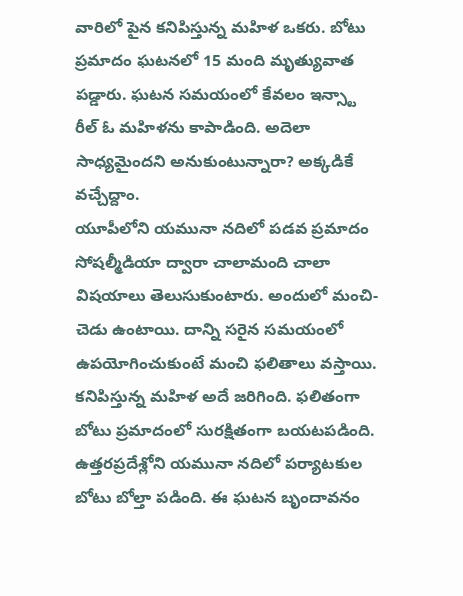వారిలో పైన కనిపిస్తున్న మహిళ ఒకరు. బోటు ప్రమాదం ఘటనలో 15 మంది మృత్యువాత పడ్డారు. ఘటన సమయంలో కేవలం ఇన్స్టా రీల్ ఓ మహిళను కాపాడింది. అదెలా సాధ్యమైందని అనుకుంటున్నారా? అక్కడికే వచ్చేద్దాం.
యూపీలోని యమునా నదిలో పడవ ప్రమాదం
సోషల్మీడియా ద్వారా చాలామంది చాలా విషయాలు తెలుసుకుంటారు. అందులో మంచి-చెడు ఉంటాయి. దాన్ని సరైన సమయంలో ఉపయోగించుకుంటే మంచి ఫలితాలు వస్తాయి. కనిపిస్తున్న మహిళ అదే జరిగింది. ఫలితంగా బోటు ప్రమాదంలో సురక్షితంగా బయటపడింది.
ఉత్తరప్రదేశ్లోని యమునా నదిలో పర్యాటకుల బోటు బోల్తా పడింది. ఈ ఘటన బృందావనం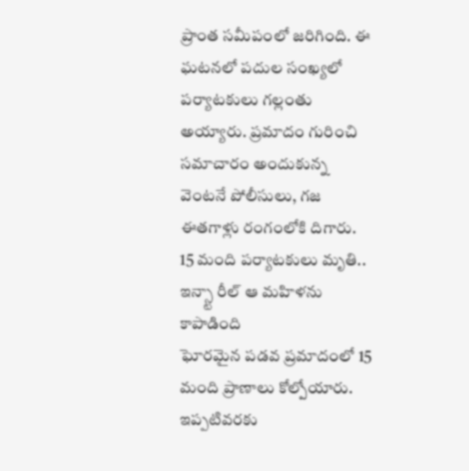ప్రాంత సమీపంలో జరిగింది. ఈ ఘటనలో పదుల సంఖ్యలో పర్యాటకులు గల్లంతు అయ్యారు. ప్రమాదం గురించి సమాచారం అందుకున్న వెంటనే పోలీసులు, గజ ఈతగాళ్లు రంగంలోకి దిగారు.
15 మంది పర్యాటకులు మృతి.. ఇన్స్టా రీల్ ఆ మహిళను కాపాడింది
ఘోరమైన పడవ ప్రమాదంలో 15 మంది ప్రాణాలు కోల్పోయారు. ఇప్పటివరకు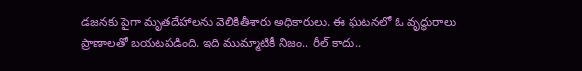డజనకు పైగా మృతదేహాలను వెలికితీశారు అధికారులు. ఈ ఘటనలో ఓ వృద్ధురాలు ప్రాణాలతో బయటపడింది. ఇది ముమ్మాటికీ నిజం.. రీల్ కాదు..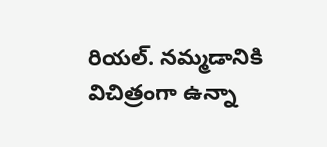రియల్. నమ్మడానికి విచిత్రంగా ఉన్నా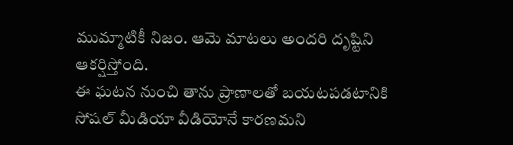ముమ్మాటికీ నిజం. ఆమె మాటలు అందరి దృష్టిని ఆకర్షిస్తోంది.
ఈ ఘటన నుంచి తాను ప్రాణాలతో బయటపడటానికి సోషల్ మీడియా వీడియోనే కారణమని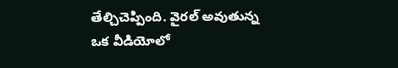తేల్చిచెప్పింది. వైరల్ అవుతున్న ఒక వీడియోలో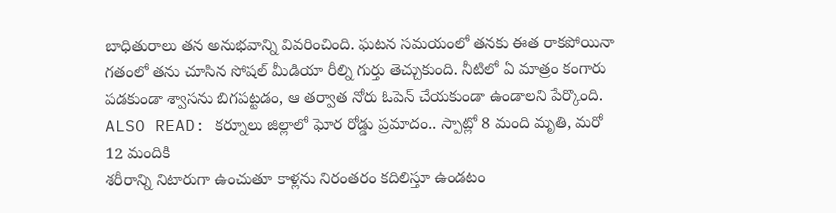బాధితురాలు తన అనుభవాన్ని వివరించింది. ఘటన సమయంలో తనకు ఈత రాకపోయినా గతంలో తను చూసిన సోషల్ మీడియా రీల్ని గుర్తు తెచ్చుకుంది. నీటిలో ఏ మాత్రం కంగారు పడకుండా శ్వాసను బిగపట్టడం, ఆ తర్వాత నోరు ఓపెన్ చేయకుండా ఉండాలని పేర్కొంది.
ALSO READ: కర్నూలు జిల్లాలో ఘోర రోడ్డు ప్రమాదం.. స్పాట్లో 8 మంది మృతి, మరో 12 మందికి
శరీరాన్ని నిటారుగా ఉంచుతూ కాళ్లను నిరంతరం కదిలిస్తూ ఉండటం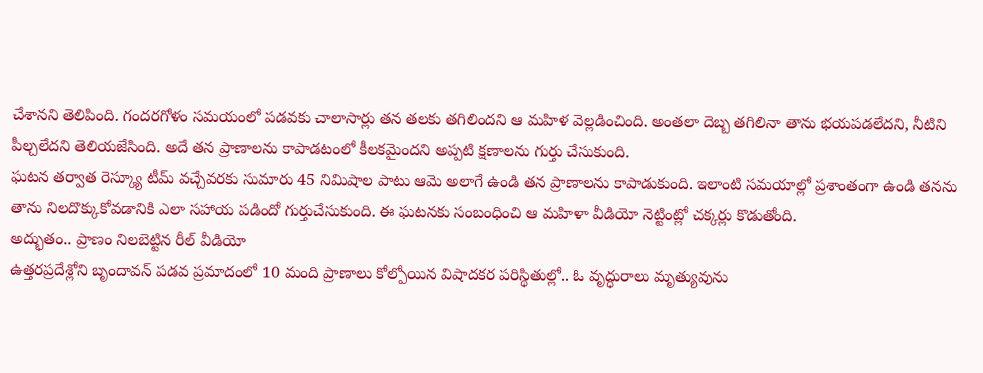చేశానని తెలిపింది. గందరగోళం సమయంలో పడవకు చాలాసార్లు తన తలకు తగిలిందని ఆ మహిళ వెల్లడించింది. అంతలా దెబ్బ తగిలినా తాను భయపడలేదని, నీటిని పీల్చలేదని తెలియజేసింది. అదే తన ప్రాణాలను కాపాడటంలో కీలకమైందని అప్పటి క్షణాలను గుర్తు చేసుకుంది.
ఘటన తర్వాత రెస్క్యూ టీమ్ వచ్చేవరకు సుమారు 45 నిమిషాల పాటు ఆమె అలాగే ఉండి తన ప్రాణాలను కాపాడుకుంది. ఇలాంటి సమయాల్లో ప్రశాంతంగా ఉండి తనను తాను నిలదొక్కుకోవడానికి ఎలా సహాయ పడిందో గుర్తుచేసుకుంది. ఈ ఘటనకు సంబంధించి ఆ మహిళా వీడియో నెట్టింట్లో చక్కర్లు కొడుతోంది.
అద్భుతం.. ప్రాణం నిలబెట్టిన రీల్ వీడియో
ఉత్తరప్రదేశ్లోని బృందావన్ పడవ ప్రమాదంలో 10 మంది ప్రాణాలు కోల్పోయిన విషాదకర పరిస్థితుల్లో.. ఓ వృద్ధురాలు మృత్యువును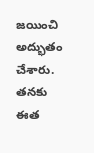జయించి అద్భుతం చేశారు. తనకు ఈత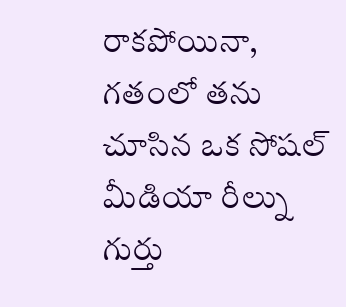రాకపోయినా, గతంలో తను చూసిన ఒక సోషల్ మీడియా రీల్ను గుర్తు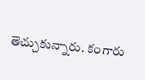తెచ్చుకున్నారు. కంగారు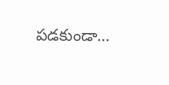పడకుండా…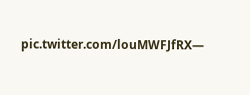pic.twitter.com/louMWFJfRX—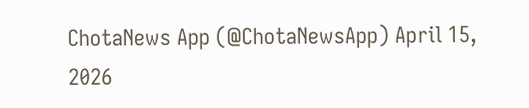ChotaNews App (@ChotaNewsApp) April 15, 2026